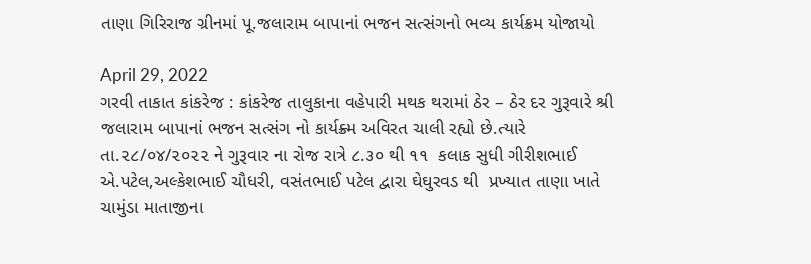તાણા ગિરિરાજ ગ્રીનમાં પૂ.જલારામ બાપાનાં ભજન સત્સંગનો ભવ્ય કાર્યક્રમ યોજાયો

April 29, 2022
ગરવી તાકાત કાંકરેજ : કાંકરેજ તાલુકાના વહેપારી મથક થરામાં ઠેર – ઠેર દર ગુરૂવારે શ્રી જલારામ બાપાનાં ભજન સત્સંગ નો કાર્યક્ર્મ અવિરત ચાલી રહ્યો છે.ત્યારે તા.૨૮/૦૪/૨૦૨૨ ને ગુરૂવાર ના રોજ રાત્રે ૮.૩૦ થી ૧૧  કલાક સુધી ગીરીશભાઈ એ.પટેલ,અલ્કેશભાઈ ચૌધરી, વસંતભાઈ પટેલ દ્વારા ઘેઘુરવડ થી  પ્રખ્યાત તાણા ખાતે ચામુંડા માતાજીના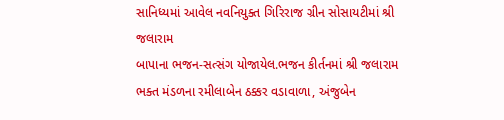સાનિધ્યમાં આવેલ નવનિયુક્ત ગિરિરાજ ગ્રીન સોસાયટીમાં શ્રી જલારામ
બાપાના ભજન-સત્સંગ યોજાયેલ.ભજન કીર્તનમાં શ્રી જલારામ ભક્ત મંડળના રમીલાબેન ઠક્કર વડાવાળા, અંજુબેન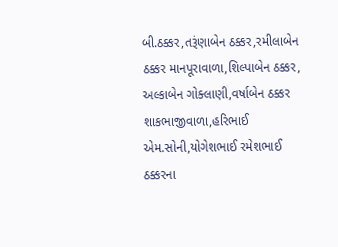બી.ઠક્કર,તરૂંણાબેન ઠક્કર,રમીલાબેન ઠક્કર માનપૂરાવાળા,શિલ્પાબેન ઠક્કર, અલ્કાબેન ગોક્લાણી,વર્ષાબેન ઠક્કર શાકભાજીવાળા,હરિભાઈ એમ.સોની,યોગેશભાઈ રમેશભાઈ ઠક્કરના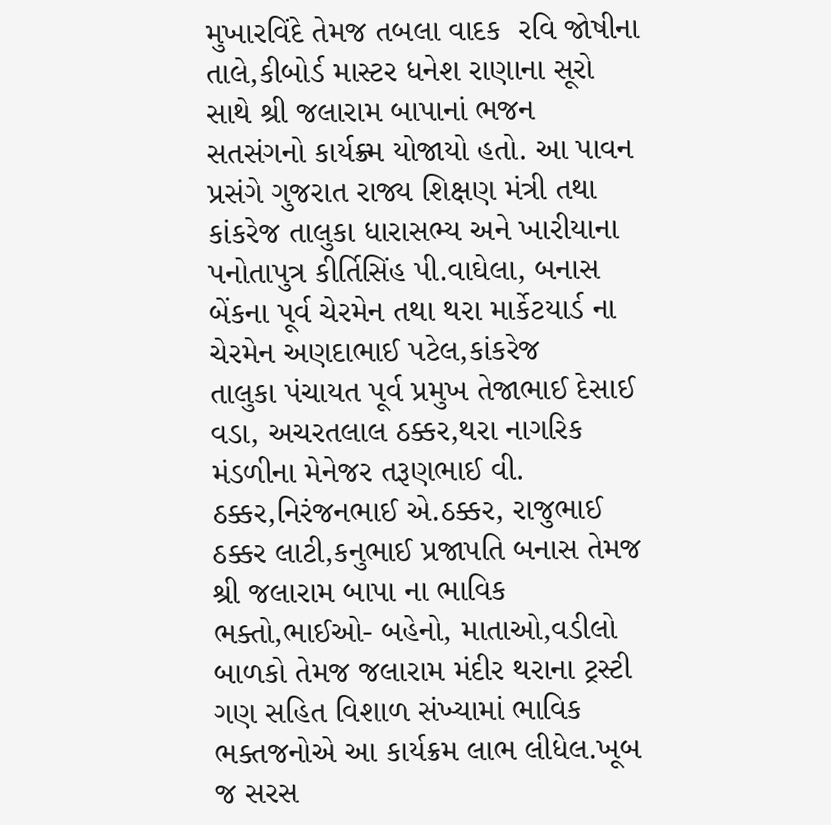મુખારવિંદે તેમજ તબલા વાદક  રવિ જોષીના તાલે,કીબોર્ડ માસ્ટર ધનેશ રાણાના સૂરો સાથે શ્રી જલારામ બાપાનાં ભજન સતસંગનો કાર્યક્ર્મ યોજાયો હતો. આ પાવન પ્રસંગે ગુજરાત રાજ્ય શિક્ષણ મંત્રી તથા કાંકરેજ તાલુકા ધારાસભ્ય અને ખારીયાના
પનોતાપુત્ર કીર્તિસિંહ પી.વાઘેલા, બનાસ બેંકના પૂર્વ ચેરમેન તથા થરા માર્કેટયાર્ડ ના ચેરમેન અણદાભાઈ પટેલ,કાંકરેજ
તાલુકા પંચાયત પૂર્વ પ્રમુખ તેજાભાઈ દેસાઈ વડા, અચરતલાલ ઠક્કર,થરા નાગરિક મંડળીના મેનેજર તરૂણભાઈ વી. ઠક્કર,નિરંજનભાઈ એ.ઠક્કર, રાજુભાઈ ઠક્કર લાટી,કનુભાઈ પ્રજાપતિ બનાસ તેમજ શ્રી જલારામ બાપા ના ભાવિક ભક્તો,ભાઈઓ- બહેનો, માતાઓ,વડીલો બાળકો તેમજ જલારામ મંદીર થરાના ટ્રસ્ટી ગણ સહિત વિશાળ સંખ્યામાં ભાવિક ભક્તજનોએ આ કાર્યક્રમ લાભ લીધેલ.ખૂબ જ સરસ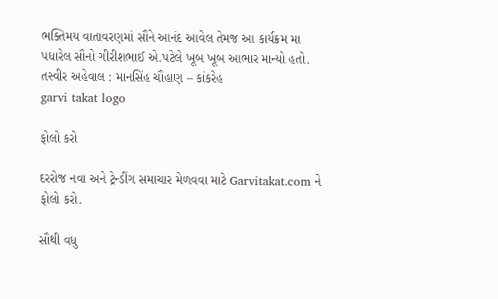ભક્તિમય વાતાવરણમાં સૌને આનંદ આવેલ તેમજ આ કાર્યક્રમ મા પધારેલ સૌનો ગીરીશભાઈ એ.પટેલે ખૂબ ખૂબ આભાર માન્યો હતો.
તસ્વીર અહેવાલ : માનસિંહ ચૌહાણ – કાંકરેહ
garvi takat logo

ફોલો કરો

દરરોજ નવા અને ટ્રેન્ડીંગ સમાચાર મેળવવા માટે Garvitakat.com ને ફોલો કરો.

સૌથી વધુ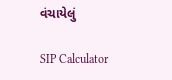વંચાયેલું

SIP Calculator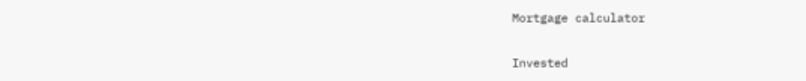Mortgage calculator

Invested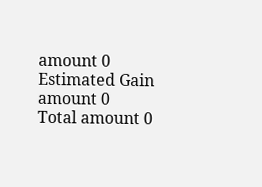amount 0
Estimated Gain amount 0
Total amount 0